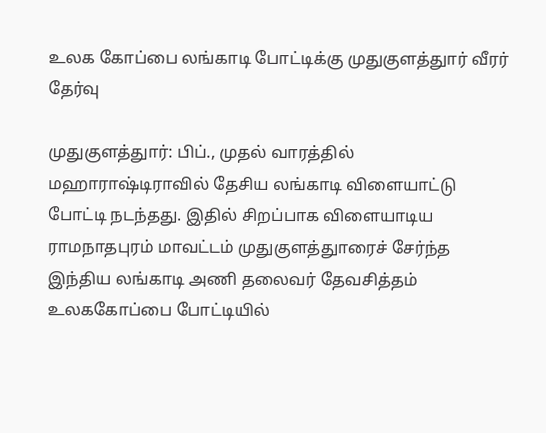உலக கோப்பை லங்காடி போட்டிக்கு முதுகுளத்துார் வீரர் தேர்வு

முதுகுளத்துார்: பிப்., முதல் வாரத்தில் மஹாராஷ்டிராவில் தேசிய லங்காடி விளையாட்டு போட்டி நடந்தது. இதில் சிறப்பாக விளையாடிய ராமநாதபுரம் மாவட்டம் முதுகுளத்துாரைச் சேர்ந்த இந்திய லங்காடி அணி தலைவர் தேவசித்தம் உலககோப்பை போட்டியில்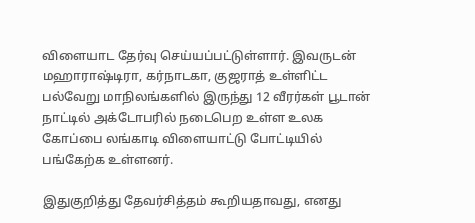விளையாட தேர்வு செய்யப்பட்டுள்ளார். இவருடன் மஹாராஷ்டிரா, கர்நாடகா, குஜராத் உள்ளிட்ட பல்வேறு மாநிலங்களில் இருந்து 12 வீரர்கள் பூடான் நாட்டில் அக்டோபரில் நடைபெற உள்ள உலக கோப்பை லங்காடி விளையாட்டு போட்டியில் பங்கேற்க உள்ளனர்.

இதுகுறித்து தேவர்சித்தம் கூறியதாவது, எனது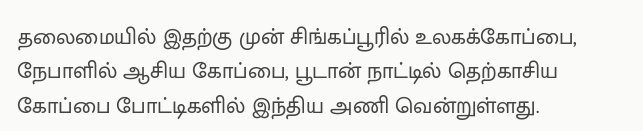தலைமையில் இதற்கு முன் சிங்கப்பூரில் உலகக்கோப்பை, நேபாளில் ஆசிய கோப்பை, பூடான் நாட்டில் தெற்காசிய கோப்பை போட்டிகளில் இந்திய அணி வென்றுள்ளது.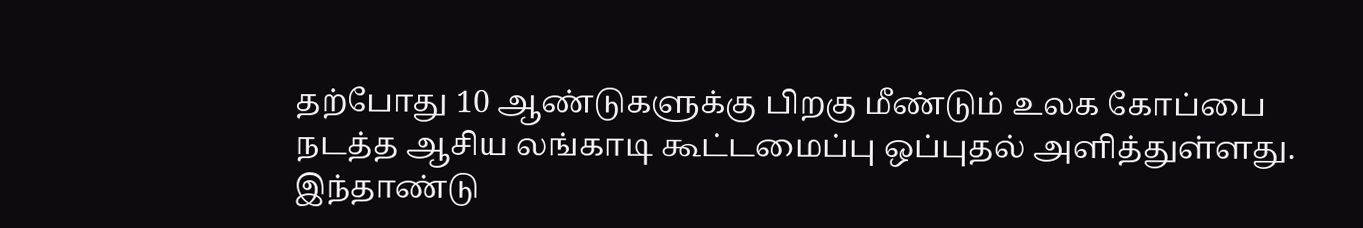தற்போது 10 ஆண்டுகளுக்கு பிறகு மீண்டும் உலக கோப்பை நடத்த ஆசிய லங்காடி கூட்டமைப்பு ஒப்புதல் அளித்துள்ளது. இந்தாண்டு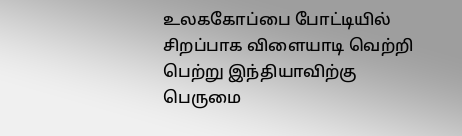உலககோப்பை போட்டியில் சிறப்பாக விளையாடி வெற்றி பெற்று இந்தியாவிற்கு பெருமை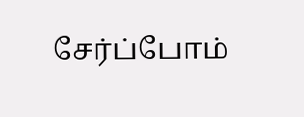சேர்ப்போம்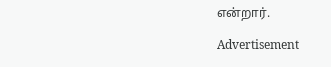என்றார்.

Advertisement